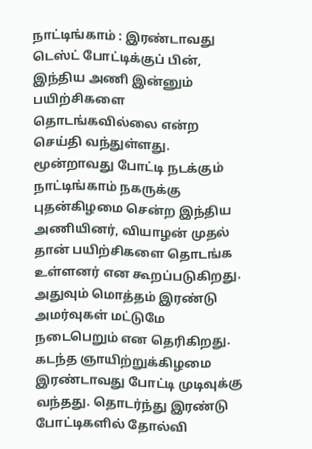நாட்டிங்காம் : இரண்டாவது டெஸ்ட் போட்டிக்குப் பின், இந்திய அணி இன்னும் பயிற்சிகளை தொடங்கவில்லை என்ற செய்தி வந்துள்ளது. மூன்றாவது போட்டி நடக்கும் நாட்டிங்காம் நகருக்கு புதன்கிழமை சென்ற இந்திய அணியினர், வியாழன் முதல் தான் பயிற்சிகளை தொடங்க உள்ளனர் என கூறப்படுகிறது. அதுவும் மொத்தம் இரண்டு அமர்வுகள் மட்டுமே நடைபெறும் என தெரிகிறது.
கடந்த ஞாயிற்றுக்கிழமை இரண்டாவது போட்டி முடிவுக்கு வந்தது. தொடர்ந்து இரண்டு போட்டிகளில் தோல்வி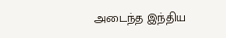அடைந்த இந்திய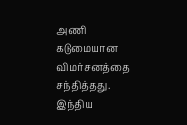அணி கடுமையான விமர்சனத்தை சந்தித்தது. இந்திய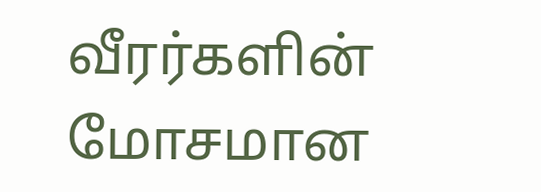வீரர்களின் மோசமான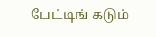பேட்டிங் கடும்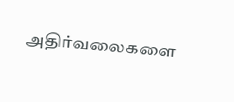அதிர்வலைகளை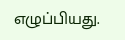எழுப்பியது.